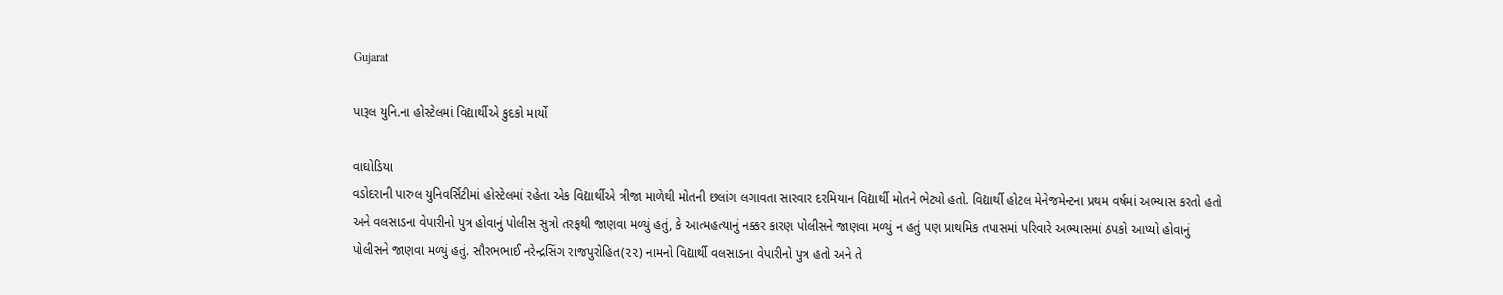Gujarat

પારૂલ યુનિ.ના હોસ્ટેલમાં વિદ્યાર્થીએ કુદકો માર્યો

વાઘોડિયા
વડોદરાની પારુલ યુનિવર્સિટીમાં હોસ્ટેલમાં રહેતા એક વિદ્યાર્થીએ ત્રીજા માળેથી મોતની છલાંગ લગાવતા સારવાર દરમિયાન વિદ્યાર્થી મોતને ભેટ્યો હતો. વિદ્યાર્થી હોટલ મેનેજમેન્ટના પ્રથમ વર્ષમાં અભ્યાસ કરતો હતો અને વલસાડના વેપારીનો પુત્ર હોવાનું પોલીસ સુત્રો તરફથી જાણવા મળ્યું હતું, કે આત્મહત્યાનું નક્કર કારણ પોલીસને જાણવા મળ્યું ન હતું પણ પ્રાથમિક તપાસમાં પરિવારે અભ્યાસમાં ઠપકો આપ્યો હોવાનું પોલીસને જાણવા મળ્યું હતું. સૌરભભાઈ નરેન્દ્રસિંગ રાજપુરોહિત(૨૨) નામનો વિદ્યાર્થી વલસાડના વેપારીનો પુત્ર હતો અને તે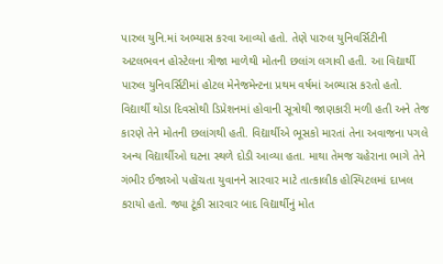પારુલ યુનિ.માં અભ્યાસ કરવા આવ્યો હતો. તેણે પારુલ યુનિવર્સિટીની અટલભવન હોસ્ટેલના ત્રીજા માળેથી મોતની છલાંગ લગાવી હતી. આ વિદ્યાર્થી પારુલ યુનિવર્સિટીમાં હોટલ મેનેજમેન્ટના પ્રથમ વર્ષમાં અભ્યાસ કરતો હતો. વિદ્યાર્થી થોડા દિવસોથી ડિપ્રેશનમાં હોવાની સૂત્રોથી જાણકારી મળી હતી અને તેજ કારણે તેને મોતની છલાંગથી હતી. વિદ્યાર્થીએ ભૂસકો મારતાં તેના અવાજના પગલે અન્ય વિદ્યાર્થીઓ ઘટના સ્થળે દોડી આવ્યા હતા. માથા તેમજ ચહેરાના ભાગે તેને ગંભીર ઈજાઓ પહોંચતા યુવાનને સારવાર માટે તાત્કાલીક હોસ્પિટલમાં દાખલ કરાયો હતો. જ્યા ટૂંકી સારવાર બાદ વિદ્યાર્થીનું મોત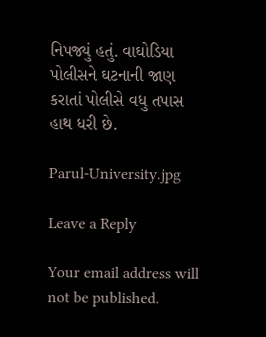નિપજ્યું હતું. વાઘોડિયા પોલીસને ઘટનાની જાણ કરાતાં પોલીસે વધુ તપાસ હાથ ધરી છે.

Parul-University.jpg

Leave a Reply

Your email address will not be published.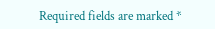Required fields are marked *